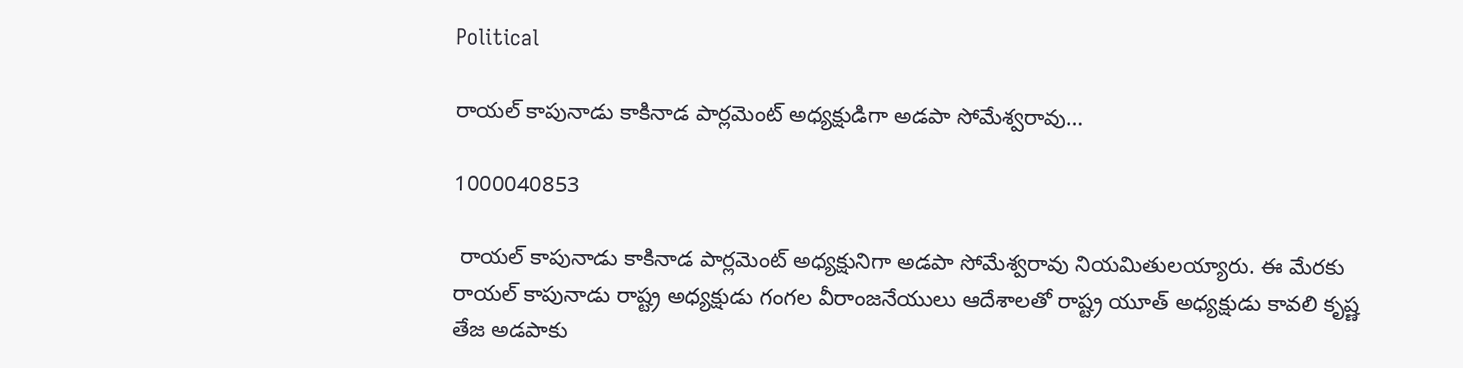Political

రాయల్ కాపునాడు కాకినాడ పార్లమెంట్ అధ్యక్షుడిగా అడపా సోమేశ్వరావు…

1000040853

 రాయల్ కాపునాడు కాకినాడ పార్లమెంట్ అధ్యక్షునిగా అడపా సోమేశ్వరావు నియమితులయ్యారు. ఈ మేరకు రాయల్ కాపునాడు రాష్ట్ర అధ్యక్షుడు గంగల వీరాంజనేయులు ఆదేశాలతో రాష్ట్ర యూత్ అధ్యక్షుడు కావలి కృష్ణ తేజ అడపాకు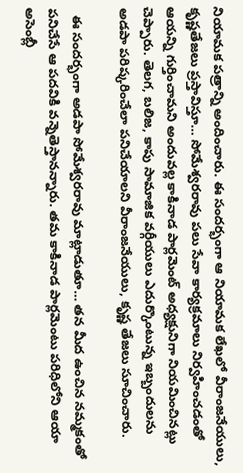నియామక పత్రాన్ని అందించారు. ఈ సందర్భంగా ఆ నియామక లేఖలో వీరాంజనేయులు, కృష్ణతేజలు ప్రస్తావిస్తూ… సోమేశ్వరరావు పలు సేవా కార్యక్రమాలు నిర్వహించడంతో ఆయన్ని గుర్తించామని అందువల్ల కాకినాడ పార్లమెంట్ అధ్యక్షునిగా నియమించినట్లు చెప్పారు. తెలగ, బలిజ, కాపు సామాజిక వర్గీయులు ఎదుర్కొంటున్న ఇబ్బందులను అడపా పరిష్కరించేలా పనిచేయాలని వీరాంజనేయులు, కృష్ణ తేజలు సూచించారు.

  ఈ సందర్భంగా అడపా సోమేశ్వరరావు మాట్లాడుతూ… తన మీద ఉంచిన నమ్మకంతో పనిచేసే ఆ పదవికి వన్నెతెస్తానన్నారు. తమ కాకినాడ పార్లమెంటు పరిధిలోని ఆయా అసెంబ్లీ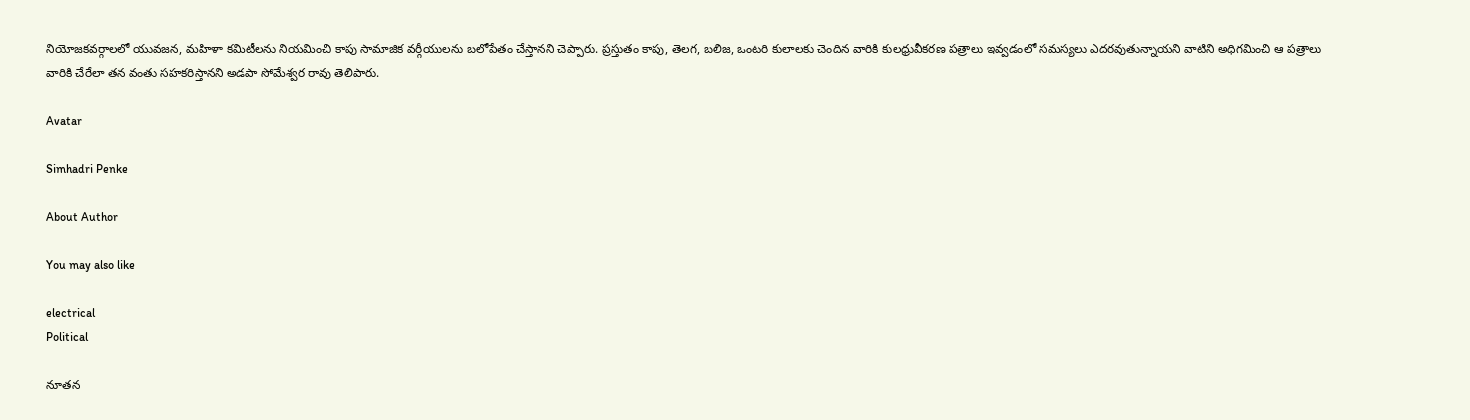నియోజకవర్గాలలో యువజన, మహిళా కమిటీలను నియమించి కాపు సామాజిక వర్గీయులను బలోపేతం చేస్తానని చెప్పారు. ప్రస్తుతం కాపు, తెలగ, బలిజ, ఒంటరి కులాలకు చెందిన వారికి కులధ్రువీకరణ పత్రాలు ఇవ్వడంలో సమస్యలు ఎదరవుతున్నాయని వాటిని అధిగమించి ఆ పత్రాలు వారికి చేరేలా తన వంతు సహకరిస్తానని అడపా సోమేశ్వర రావు తెలిపారు.

Avatar

Simhadri Penke

About Author

You may also like

electrical
Political

నూతన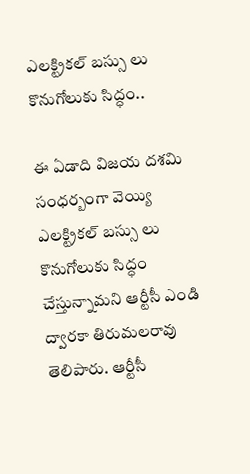ఎలక్ట్రికల్ బస్సు లు కొనుగోలుకు సిద్ధం..

ఈ ఏడాది విజయ దశమి సంధర్బంగా వెయ్యి ఎలక్ట్రికల్ బస్సు లు కొనుగోలుకు సిద్ధం చేస్తున్నామని ఆర్టీసీ ఎండి ద్వారకా తిరుమలరావు తెలిపారు. ఆర్టీసీ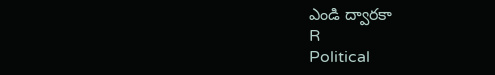ఎండి ద్వారకా
R
Political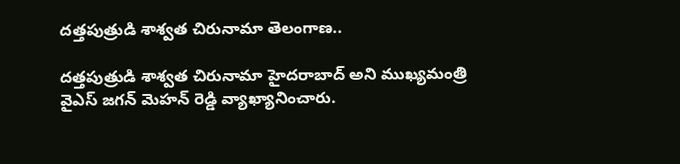దత్తపుత్రుడి శాశ్వత చిరునామా తెలంగాణ..

దత్తపుత్రుడి శాశ్వత చిరునామా హైదరాబాద్ అని ముఖ్యమంత్రి వైఎస్ జగన్ మెహన్ రెడ్డి వ్యాఖ్యానించారు.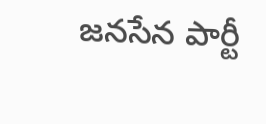జనసేన పార్టీ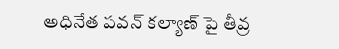అధినేత పవన్ కల్యాణ్ పై తీవ్ర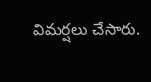విమర్షలు చేసారు.